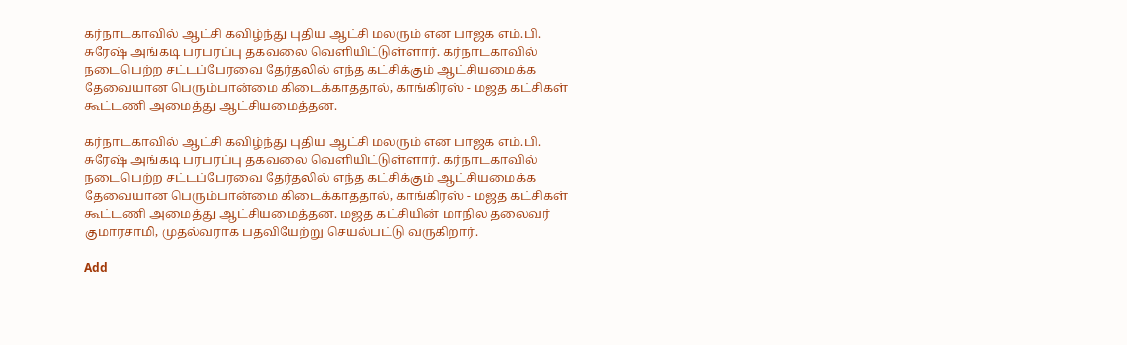கர்நாடகாவில் ஆட்சி கவிழ்ந்து புதிய ஆட்சி மலரும் என பாஜக எம்.பி. சுரேஷ் அங்கடி பரபரப்பு தகவலை வெளியிட்டுள்ளார். கர்நாடகாவில் நடைபெற்ற சட்டப்பேரவை தேர்தலில் எந்த கட்சிக்கும் ஆட்சியமைக்க தேவையான பெரும்பான்மை கிடைக்காததால், காங்கிரஸ் - மஜத கட்சிகள் கூட்டணி அமைத்து ஆட்சியமைத்தன.

கர்நாடகாவில் ஆட்சி கவிழ்ந்து புதிய ஆட்சி மலரும் என பாஜக எம்.பி. சுரேஷ் அங்கடி பரபரப்பு தகவலை வெளியிட்டுள்ளார். கர்நாடகாவில் நடைபெற்ற சட்டப்பேரவை தேர்தலில் எந்த கட்சிக்கும் ஆட்சியமைக்க தேவையான பெரும்பான்மை கிடைக்காததால், காங்கிரஸ் - மஜத கட்சிகள் கூட்டணி அமைத்து ஆட்சியமைத்தன. மஜத கட்சியின் மாநில தலைவர் குமாரசாமி, முதல்வராக பதவியேற்று செயல்பட்டு வருகிறார்.

Add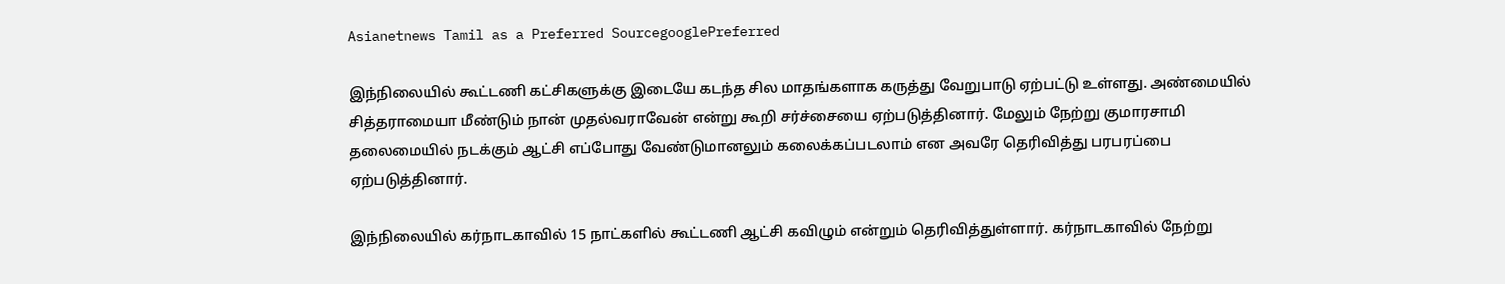Asianetnews Tamil as a Preferred SourcegooglePreferred

இந்நிலையில் கூட்டணி கட்சிகளுக்கு இடையே கடந்த சில மாதங்களாக கருத்து வேறுபாடு ஏற்பட்டு உள்ளது. அண்மையில் சித்தராமையா மீண்டும் நான் முதல்வராவேன் என்று கூறி சர்ச்சையை ஏற்படுத்தினார். மேலும் நேற்று குமாரசாமி தலைமையில் நடக்கும் ஆட்சி எப்போது வேண்டுமானலும் கலைக்கப்படலாம் என அவரே தெரிவித்து பரபரப்பை ஏற்படுத்தினார்.

இந்நிலையில் கர்நாடகாவில் 15 நாட்களில் கூட்டணி ஆட்சி கவிழும் என்றும் தெரிவித்துள்ளார். கர்நாடகாவில் நேற்று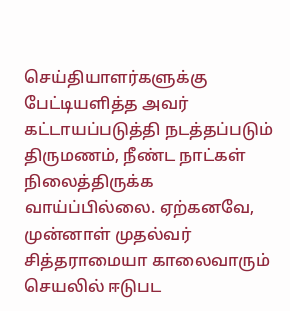செய்தியாளர்களுக்கு பேட்டியளித்த அவர் கட்டாயப்படுத்தி நடத்தப்படும் திருமணம், நீண்ட நாட்கள் நிலைத்திருக்க வாய்ப்பில்லை. ஏற்கனவே, முன்னாள் முதல்வர் சித்தராமையா காலைவாரும் செயலில் ஈடுபட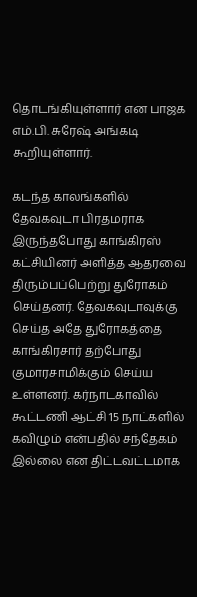தொடங்கியுள்ளார் என பாஜக எம்.பி. சுரேஷ் அங்கடி கூறியுள்ளார்.

கடந்த காலங்களில் தேவகவுடா பிரதமராக இருந்தபோது காங்கிரஸ் கட்சியினர் அளித்த ஆதரவை திரும்பப்பெற்று துரோகம் செய்தனர். தேவகவுடாவுக்கு செய்த அதே துரோகத்தை காங்கிரசார் தற்போது குமாரசாமிக்கும் செய்ய உள்ளனர். கர்நாடகாவில் கூட்டணி ஆட்சி 15 நாட்களில் கவிழும் என்பதில் சந்தேகம் இல்லை என திட்டவட்டமாக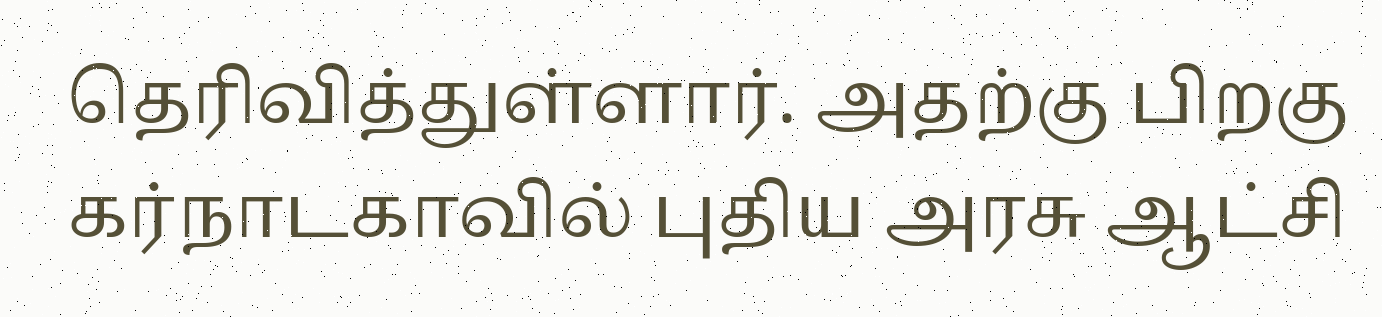தெரிவித்துள்ளார். அதற்கு பிறகு கர்நாடகாவில் புதிய அரசு ஆட்சி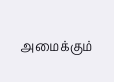அமைக்கும்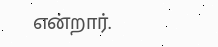என்றார்.